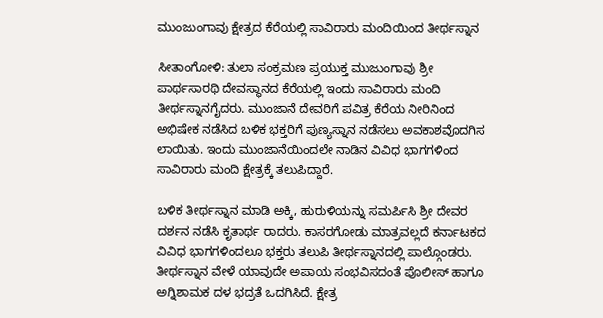ಮುಂಜುಂಗಾವು ಕ್ಷೇತ್ರದ ಕೆರೆಯಲ್ಲಿ ಸಾವಿರಾರು ಮಂದಿಯಿಂದ ತೀರ್ಥಸ್ನಾನ

ಸೀತಾಂಗೋಳಿ: ತುಲಾ ಸಂಕ್ರಮಣ ಪ್ರಯುಕ್ತ ಮುಜುಂಗಾವು ಶ್ರೀ ಪಾರ್ಥಸಾರಥಿ ದೇವಸ್ಥಾನದ ಕೆರೆಯಲ್ಲಿ ಇಂದು ಸಾವಿರಾರು ಮಂದಿ ತೀರ್ಥಸ್ನಾನಗೈದರು. ಮುಂಜಾನೆ ದೇವರಿಗೆ ಪವಿತ್ರ ಕೆರೆಯ ನೀರಿನಿಂದ ಅಭಿಷೇಕ ನಡೆಸಿದ ಬಳಿಕ ಭಕ್ತರಿಗೆ ಪುಣ್ಯಸ್ನಾನ ನಡೆಸಲು ಅವಕಾಶವೊದಗಿಸ ಲಾಯಿತು. ಇಂದು ಮುಂಜಾನೆಯಿಂದಲೇ ನಾಡಿನ ವಿವಿಧ ಭಾಗಗಳಿಂದ ಸಾವಿರಾರು ಮಂದಿ ಕ್ಷೇತ್ರಕ್ಕೆ ತಲುಪಿದ್ದಾರೆ.

ಬಳಿಕ ತೀರ್ಥಸ್ನಾನ ಮಾಡಿ ಅಕ್ಕಿ, ಹುರುಳಿಯನ್ನು ಸಮರ್ಪಿಸಿ ಶ್ರೀ ದೇವರ ದರ್ಶನ ನಡೆಸಿ ಕೃತಾರ್ಥ ರಾದರು. ಕಾಸರಗೋಡು ಮಾತ್ರವಲ್ಲದೆ ಕರ್ನಾಟಕದ ವಿವಿಧ ಭಾಗಗಳಿಂದಲೂ ಭಕ್ತರು ತಲುಪಿ ತೀರ್ಥಸ್ನಾನದಲ್ಲಿ ಪಾಲ್ಗೊಂಡರು. ತೀರ್ಥಸ್ನಾನ ವೇಳೆ ಯಾವುದೇ ಅಪಾಯ ಸಂಭವಿಸದಂತೆ ಪೊಲೀಸ್ ಹಾಗೂ ಅಗ್ನಿಶಾಮಕ ದಳ ಭದ್ರತೆ ಒದಗಿಸಿದೆ. ಕ್ಷೇತ್ರ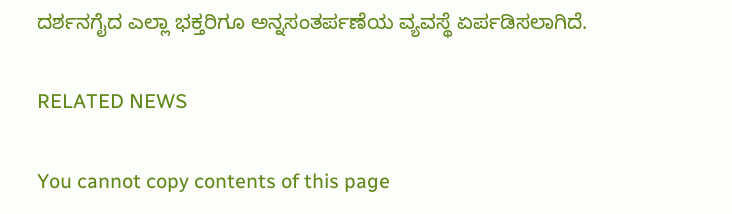ದರ್ಶನಗೈದ ಎಲ್ಲಾ ಭಕ್ತರಿಗೂ ಅನ್ನಸಂತರ್ಪಣೆಯ ವ್ಯವಸ್ಥೆ ಏರ್ಪಡಿಸಲಾಗಿದೆ.

RELATED NEWS

You cannot copy contents of this page